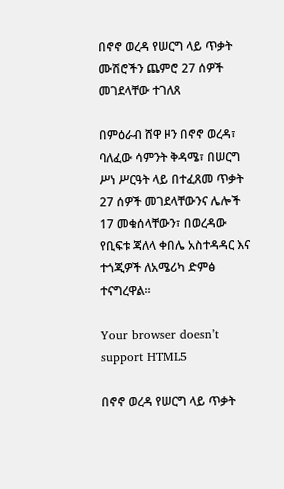በኖኖ ወረዳ የሠርግ ላይ ጥቃት ሙሽሮችን ጨምሮ 27 ሰዎች መገደላቸው ተገለጸ

በምዕራብ ሸዋ ዞን በኖኖ ወረዳ፣ ባለፈው ሳምንት ቅዳሜ፣ በሠርግ ሥነ ሥርዓት ላይ በተፈጸመ ጥቃት 27 ሰዎች መገደላቸውንና ሌሎች 17 መቁሰላቸውን፣ በወረዳው የቢፍቱ ጃለላ ቀበሌ አስተዳዳር እና ተጎጂዎች ለአሜሪካ ድምፅ ተናግረዋል፡፡

Your browser doesn’t support HTML5

በኖኖ ወረዳ የሠርግ ላይ ጥቃት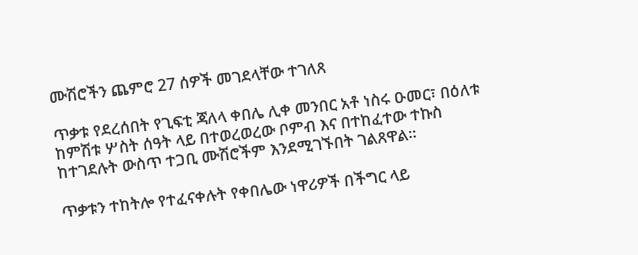ሙሽሮችን ጨምሮ 27 ሰዎች መገደላቸው ተገለጸ

ጥቃቱ የደረሰበት የጊፍቲ ጃለላ ቀበሌ ሊቀ መንበር አቶ ነስሩ ዑመር፣ በዕለቱ ከምሽቱ ሦስት ሰዓት ላይ በተወረወረው ቦምብ እና በተከፈተው ተኩስ ከተገደሉት ውስጥ ተጋቢ ሙሽሮችም እንደሚገኙበት ገልጸዋል።

ጥቃቱን ተከትሎ የተፈናቀሉት የቀበሌው ነዋሪዎች በችግር ላይ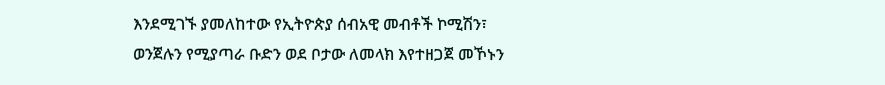እንደሚገኙ ያመለከተው የኢትዮጵያ ሰብአዊ መብቶች ኮሚሽን፣ ወንጀሉን የሚያጣራ ቡድን ወደ ቦታው ለመላክ እየተዘጋጀ መኾኑን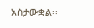አስታውቋል፡፡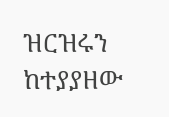ዝርዝሩን ከተያያዘው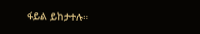ፋይል ይከታተሉ።